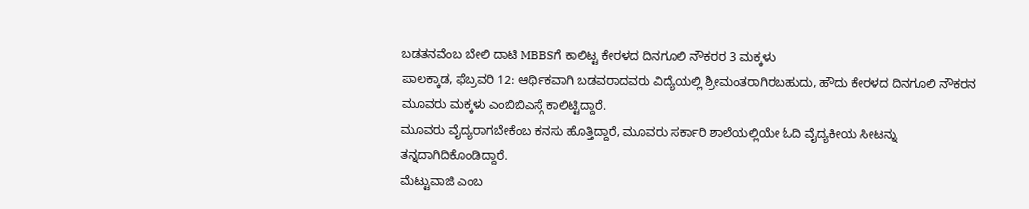ಬಡತನವೆಂಬ ಬೇಲಿ ದಾಟಿ MBBSಗೆ ಕಾಲಿಟ್ಟ ಕೇರಳದ ದಿನಗೂಲಿ ನೌಕರರ 3 ಮಕ್ಕಳು
ಪಾಲಕ್ಕಾಡ, ಫೆಬ್ರವರಿ 12: ಆರ್ಥಿಕವಾಗಿ ಬಡವರಾದವರು ವಿದ್ಯೆಯಲ್ಲಿ ಶ್ರೀಮಂತರಾಗಿರಬಹುದು, ಹೌದು ಕೇರಳದ ದಿನಗೂಲಿ ನೌಕರನ ಮೂವರು ಮಕ್ಕಳು ಎಂಬಿಬಿಎಸ್ಗೆ ಕಾಲಿಟ್ಟಿದ್ದಾರೆ.
ಮೂವರು ವೈದ್ಯರಾಗಬೇಕೆಂಬ ಕನಸು ಹೊತ್ತಿದ್ದಾರೆ, ಮೂವರು ಸರ್ಕಾರಿ ಶಾಲೆಯಲ್ಲಿಯೇ ಓದಿ ವೈದ್ಯಕೀಯ ಸೀಟನ್ನು ತನ್ನದಾಗಿದಿಕೊಂಡಿದ್ದಾರೆ.
ಮೆಟ್ಟುವಾಜಿ ಎಂಬ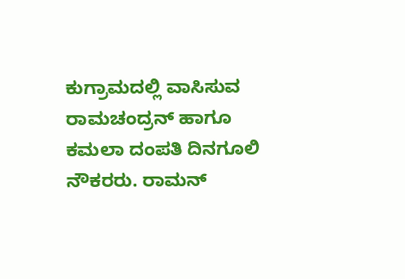ಕುಗ್ರಾಮದಲ್ಲಿ ವಾಸಿಸುವ ರಾಮಚಂದ್ರನ್ ಹಾಗೂ ಕಮಲಾ ದಂಪತಿ ದಿನಗೂಲಿ ನೌಕರರು. ರಾಮನ್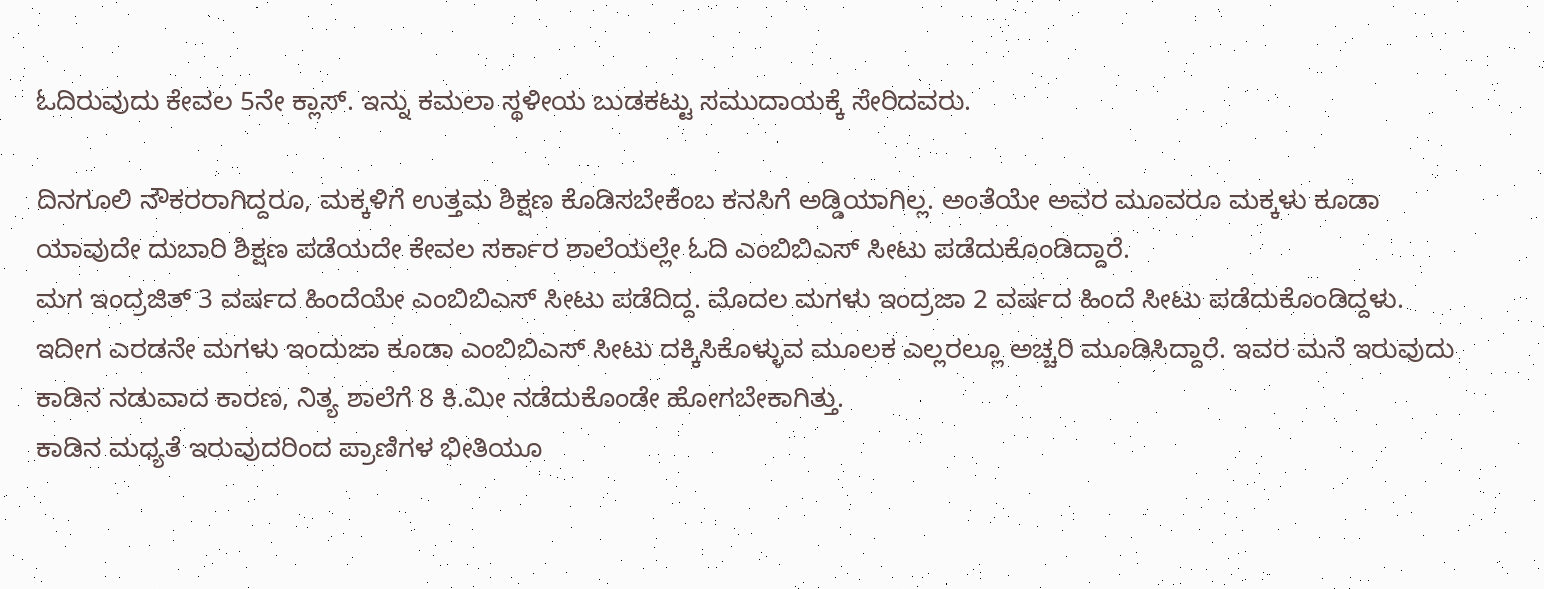ಓದಿರುವುದು ಕೇವಲ 5ನೇ ಕ್ಲಾಸ್. ಇನ್ನು ಕಮಲಾ ಸ್ಥಳೀಯ ಬುಡಕಟ್ಟು ಸಮುದಾಯಕ್ಕೆ ಸೇರಿದವರು.

ದಿನಗೂಲಿ ನೌಕರರಾಗಿದ್ದರೂ, ಮಕ್ಕಳಿಗೆ ಉತ್ತಮ ಶಿಕ್ಷಣ ಕೊಡಿಸಬೇಕೆಂಬ ಕನಸಿಗೆ ಅಡ್ಡಿಯಾಗಿಲ್ಲ. ಅಂತೆಯೇ ಅವರ ಮೂವರೂ ಮಕ್ಕಳು ಕೂಡಾ ಯಾವುದೇ ದುಬಾರಿ ಶಿಕ್ಷಣ ಪಡೆಯದೇ ಕೇವಲ ಸರ್ಕಾರ ಶಾಲೆಯಲ್ಲೇ ಓದಿ ಎಂಬಿಬಿಎಸ್ ಸೀಟು ಪಡೆದುಕೊಂಡಿದ್ದಾರೆ.
ಮಗ ಇಂದ್ರಜಿತ್ 3 ವರ್ಷದ ಹಿಂದೆಯೇ ಎಂಬಿಬಿಎಸ್ ಸೀಟು ಪಡೆದಿದ್ದ. ಮೊದಲ ಮಗಳು ಇಂದ್ರಜಾ 2 ವರ್ಷದ ಹಿಂದೆ ಸೀಟು ಪಡೆದುಕೊಂಡಿದ್ದಳು. ಇದೀಗ ಎರಡನೇ ಮಗಳು ಇಂದುಜಾ ಕೂಡಾ ಎಂಬಿಬಿಎಸ್ ಸೀಟು ದಕ್ಕಿಸಿಕೊಳ್ಳುವ ಮೂಲಕ ಎಲ್ಲರಲ್ಲೂ ಅಚ್ಚರಿ ಮೂಡಿಸಿದ್ದಾರೆ. ಇವರ ಮನೆ ಇರುವುದು ಕಾಡಿನ ನಡುವಾದ ಕಾರಣ, ನಿತ್ಯ ಶಾಲೆಗೆ 8 ಕಿ.ಮೀ ನಡೆದುಕೊಂಡೇ ಹೋಗಬೇಕಾಗಿತ್ತು.
ಕಾಡಿನ ಮಧ್ಯತೆ ಇರುವುದರಿಂದ ಪ್ರಾಣಿಗಳ ಭೀತಿಯೂ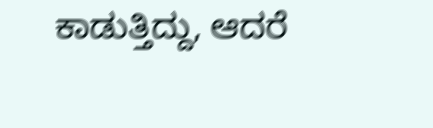ಕಾಡುತ್ತಿದ್ದು, ಆದರೆ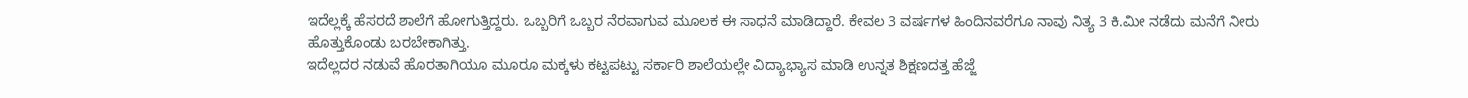ಇದೆಲ್ಲಕ್ಕೆ ಹೆಸರದೆ ಶಾಲೆಗೆ ಹೋಗುತ್ತಿದ್ದರು. ಒಬ್ಬರಿಗೆ ಒಬ್ಬರ ನೆರವಾಗುವ ಮೂಲಕ ಈ ಸಾಧನೆ ಮಾಡಿದ್ದಾರೆ. ಕೇವಲ 3 ವರ್ಷಗಳ ಹಿಂದಿನವರೆಗೂ ನಾವು ನಿತ್ಯ 3 ಕಿ.ಮೀ ನಡೆದು ಮನೆಗೆ ನೀರು ಹೊತ್ತುಕೊಂಡು ಬರಬೇಕಾಗಿತ್ತು.
ಇದೆಲ್ಲದರ ನಡುವೆ ಹೊರತಾಗಿಯೂ ಮೂರೂ ಮಕ್ಕಳು ಕಟ್ಟಪಟ್ಟು ಸರ್ಕಾರಿ ಶಾಲೆಯಲ್ಲೇ ವಿದ್ಯಾಭ್ಯಾಸ ಮಾಡಿ ಉನ್ನತ ಶಿಕ್ಷಣದತ್ತ ಹೆಜ್ಜೆ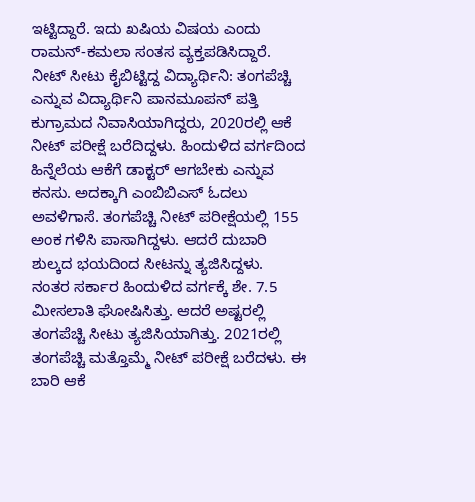ಇಟ್ಟಿದ್ದಾರೆ. ಇದು ಖಷಿಯ ವಿಷಯ ಎಂದು ರಾಮನ್-ಕಮಲಾ ಸಂತಸ ವ್ಯಕ್ತಪಡಿಸಿದ್ದಾರೆ.
ನೀಟ್ ಸೀಟು ಕೈಬಿಟ್ಟಿದ್ದ ವಿದ್ಯಾರ್ಥಿನಿ: ತಂಗಪೆಚ್ಚಿ ಎನ್ನುವ ವಿದ್ಯಾರ್ಥಿನಿ ಪಾನಮೂಪನ್ ಪತ್ತಿ ಕುಗ್ರಾಮದ ನಿವಾಸಿಯಾಗಿದ್ದರು, 2020ರಲ್ಲಿ ಆಕೆ ನೀಟ್ ಪರೀಕ್ಷೆ ಬರೆದಿದ್ದಳು. ಹಿಂದುಳಿದ ವರ್ಗದಿಂದ ಹಿನ್ನೆಲೆಯ ಆಕೆಗೆ ಡಾಕ್ಟರ್ ಆಗಬೇಕು ಎನ್ನುವ ಕನಸು. ಅದಕ್ಕಾಗಿ ಎಂಬಿಬಿಎಸ್ ಓದಲು ಅವಳಿಗಾಸೆ. ತಂಗಪೆಚ್ಚಿ ನೀಟ್ ಪರೀಕ್ಷೆಯಲ್ಲಿ 155 ಅಂಕ ಗಳಿಸಿ ಪಾಸಾಗಿದ್ದಳು. ಆದರೆ ದುಬಾರಿ ಶುಲ್ಕದ ಭಯದಿಂದ ಸೀಟನ್ನು ತ್ಯಜಿಸಿದ್ದಳು.
ನಂತರ ಸರ್ಕಾರ ಹಿಂದುಳಿದ ವರ್ಗಕ್ಕೆ ಶೇ. 7.5 ಮೀಸಲಾತಿ ಘೋಷಿಸಿತ್ತು. ಆದರೆ ಅಷ್ಟರಲ್ಲಿ ತಂಗಪೆಚ್ಚಿ ಸೀಟು ತ್ಯಜಿಸಿಯಾಗಿತ್ತು. 2021ರಲ್ಲಿ ತಂಗಪೆಚ್ಚಿ ಮತ್ತೊಮ್ಮೆ ನೀಟ್ ಪರೀಕ್ಷೆ ಬರೆದಳು. ಈ ಬಾರಿ ಆಕೆ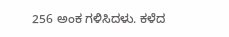256 ಅಂಕ ಗಳಿಸಿದಳು. ಕಳೆದ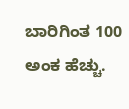ಬಾರಿಗಿಂತ 100 ಅಂಕ ಹೆಚ್ಚು.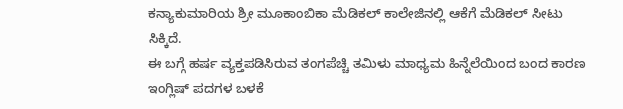ಕನ್ಯಾಕುಮಾರಿಯ ಶ್ರೀ ಮೂಕಾಂಬಿಕಾ ಮೆಡಿಕಲ್ ಕಾಲೇಜಿನಲ್ಲಿ ಆಕೆಗೆ ಮೆಡಿಕಲ್ ಸೀಟು ಸಿಕ್ಕಿದೆ.
ಈ ಬಗ್ಗೆ ಹರ್ಷ ವ್ಯಕ್ತಪಡಿಸಿರುವ ತಂಗಪೆಚ್ಚಿ ತಮಿಳು ಮಾಧ್ಯಮ ಹಿನ್ನೆಲೆಯಿಂದ ಬಂದ ಕಾರಣ ಇಂಗ್ಲಿಷ್ ಪದಗಳ ಬಳಕೆ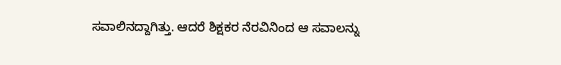ಸವಾಲಿನದ್ದಾಗಿತ್ತು. ಆದರೆ ಶಿಕ್ಷಕರ ನೆರವಿನಿಂದ ಆ ಸವಾಲನ್ನು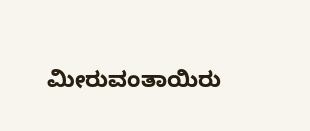ಮೀರುವಂತಾಯಿರು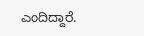ಎಂದಿದ್ದಾರೆ.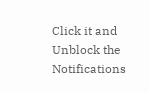Click it and Unblock the Notifications